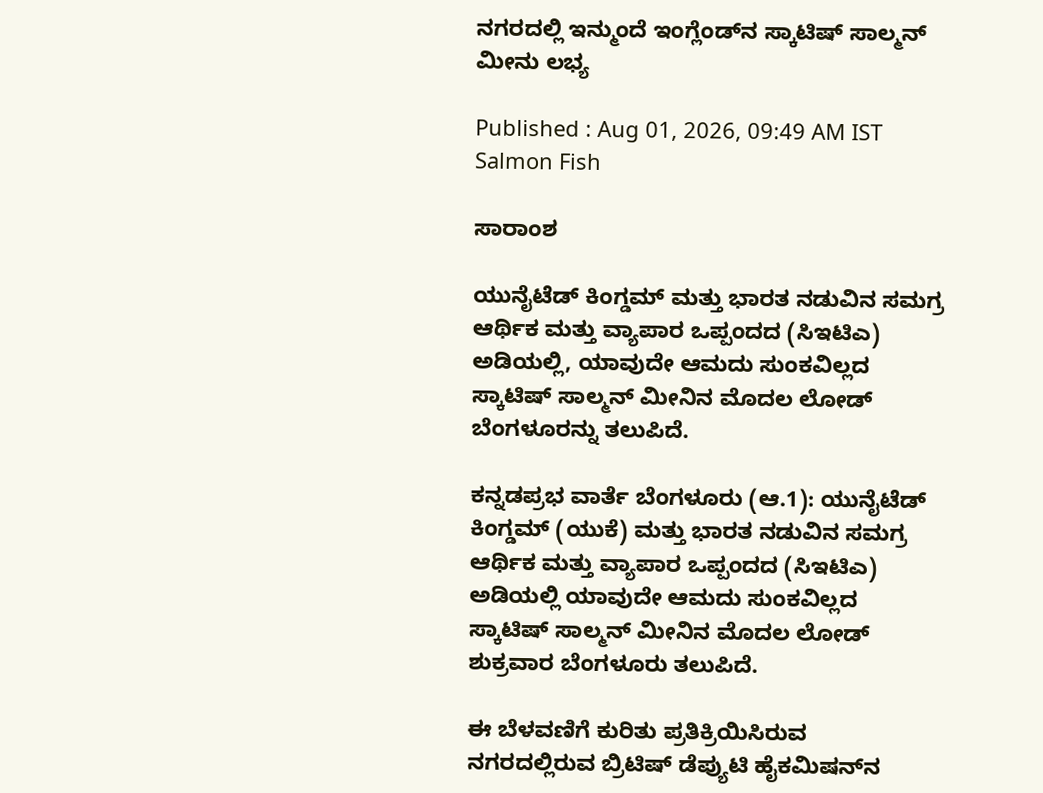ನಗರದಲ್ಲಿ ಇನ್ಮುಂದೆ ಇಂಗ್ಲೆಂಡ್‌ನ ಸ್ಕಾಟಿಷ್‌ ಸಾಲ್ಮನ್‌ ಮೀನು ಲಭ್ಯ

Published : Aug 01, 2026, 09:49 AM IST
Salmon Fish

ಸಾರಾಂಶ

ಯುನೈಟೆಡ್ ಕಿಂಗ್ಡಮ್ ಮತ್ತು ಭಾರತ ನಡುವಿನ ಸಮಗ್ರ ಆರ್ಥಿಕ ಮತ್ತು ವ್ಯಾಪಾರ ಒಪ್ಪಂದದ (ಸಿಇಟಿಎ) ಅಡಿಯಲ್ಲಿ, ಯಾವುದೇ ಆಮದು ಸುಂಕವಿಲ್ಲದ ಸ್ಕಾಟಿಷ್ ಸಾಲ್ಮನ್ ಮೀನಿನ ಮೊದಲ ಲೋಡ್ ಬೆಂಗಳೂರನ್ನು ತಲುಪಿದೆ.

ಕನ್ನಡಪ್ರಭ ವಾರ್ತೆ ಬೆಂಗಳೂರು (ಆ.1): ಯುನೈಟೆಡ್ ಕಿಂಗ್ಡಮ್ (ಯುಕೆ) ಮತ್ತು ಭಾರತ ನಡುವಿನ ಸಮಗ್ರ ಆರ್ಥಿಕ ಮತ್ತು ವ್ಯಾಪಾರ ಒಪ್ಪಂದದ (ಸಿಇಟಿಎ) ಅಡಿಯಲ್ಲಿ ಯಾವುದೇ ಆಮದು ಸುಂಕವಿಲ್ಲದ ಸ್ಕಾಟಿಷ್ ಸಾಲ್ಮನ್ ಮೀನಿನ ಮೊದಲ ಲೋಡ್ ಶುಕ್ರವಾರ ಬೆಂಗಳೂರು ತಲುಪಿದೆ.

ಈ ಬೆಳವಣಿಗೆ ಕುರಿತು ಪ್ರತಿಕ್ರಿಯಿಸಿರುವ ನಗರದಲ್ಲಿರುವ ಬ್ರಿಟಿಷ್ ಡೆಪ್ಯುಟಿ ಹೈಕಮಿಷನ್‌ನ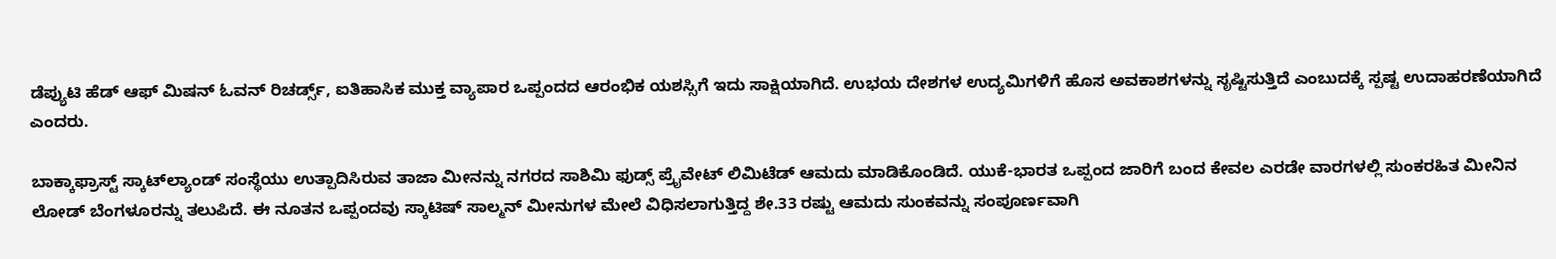ಡೆಪ್ಯುಟಿ ಹೆಡ್ ಆಫ್ ಮಿಷನ್ ಓವನ್ ರಿಚರ್ಡ್ಸ್, ಐತಿಹಾಸಿಕ ಮುಕ್ತ ವ್ಯಾಪಾರ ಒಪ್ಪಂದದ ಆರಂಭಿಕ ಯಶಸ್ಸಿಗೆ ಇದು ಸಾಕ್ಷಿಯಾಗಿದೆ. ಉಭಯ ದೇಶಗಳ ಉದ್ಯಮಿಗಳಿಗೆ ಹೊಸ ಅವಕಾಶಗಳನ್ನು ಸೃಷ್ಟಿಸುತ್ತಿದೆ ಎಂಬುದಕ್ಕೆ ಸ್ಪಷ್ಟ ಉದಾಹರಣೆಯಾಗಿದೆ ಎಂದರು.

ಬಾಕ್ಕಾಫ್ರಾಸ್ಟ್ ಸ್ಕಾಟ್‌ಲ್ಯಾಂಡ್ ಸಂಸ್ಥೆಯು ಉತ್ಪಾದಿಸಿರುವ ತಾಜಾ ಮೀನನ್ನು ನಗರದ ಸಾಶಿಮಿ ಫುಡ್ಸ್ ಪ್ರೈವೇಟ್ ಲಿಮಿಟೆಡ್ ಆಮದು ಮಾಡಿಕೊಂಡಿದೆ. ಯುಕೆ-ಭಾರತ ಒಪ್ಪಂದ ಜಾರಿಗೆ ಬಂದ ಕೇವಲ ಎರಡೇ ವಾರಗಳಲ್ಲಿ ಸುಂಕರಹಿತ ಮೀನಿನ ಲೋಡ್ ಬೆಂಗಳೂರನ್ನು ತಲುಪಿದೆ. ಈ ನೂತನ ಒಪ್ಪಂದವು ಸ್ಕಾಟಿಷ್ ಸಾಲ್ಮನ್ ಮೀನುಗಳ ಮೇಲೆ ವಿಧಿಸಲಾಗುತ್ತಿದ್ದ ಶೇ.33 ರಷ್ಟು ಆಮದು ಸುಂಕವನ್ನು ಸಂಪೂರ್ಣವಾಗಿ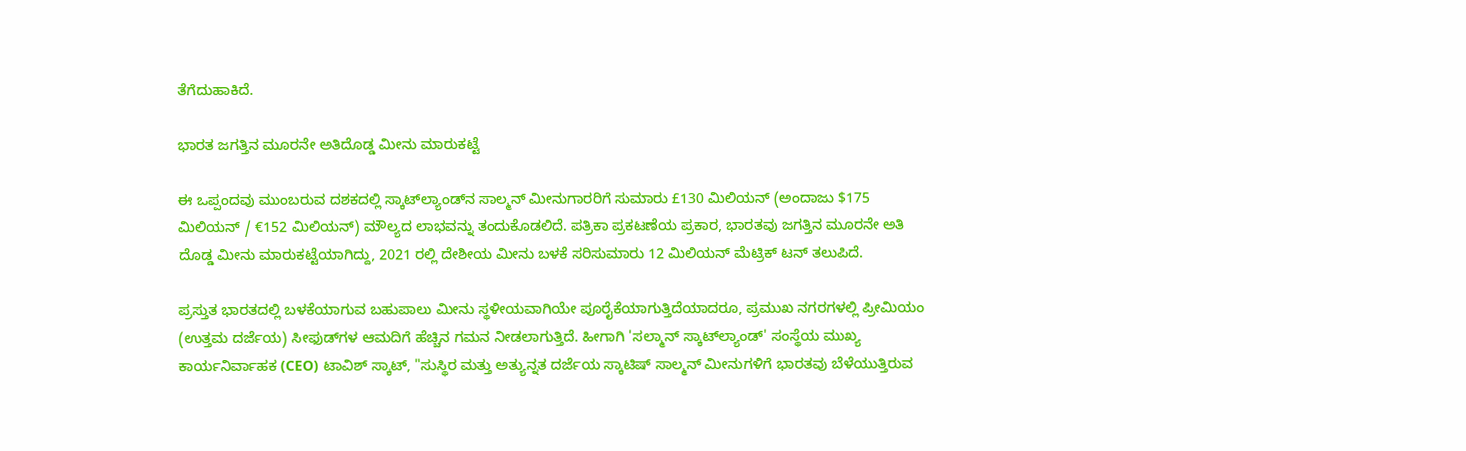ತೆಗೆದುಹಾಕಿದೆ.

ಭಾರತ ಜಗತ್ತಿನ ಮೂರನೇ ಅತಿದೊಡ್ಡ ಮೀನು ಮಾರುಕಟ್ಟೆ

ಈ ಒಪ್ಪಂದವು ಮುಂಬರುವ ದಶಕದಲ್ಲಿ ಸ್ಕಾಟ್‌ಲ್ಯಾಂಡ್‌ನ ಸಾಲ್ಮನ್ ಮೀನುಗಾರರಿಗೆ ಸುಮಾರು £130 ಮಿಲಿಯನ್ (ಅಂದಾಜು $175 ಮಿಲಿಯನ್ / €152 ಮಿಲಿಯನ್) ಮೌಲ್ಯದ ಲಾಭವನ್ನು ತಂದುಕೊಡಲಿದೆ. ಪತ್ರಿಕಾ ಪ್ರಕಟಣೆಯ ಪ್ರಕಾರ, ಭಾರತವು ಜಗತ್ತಿನ ಮೂರನೇ ಅತಿ ದೊಡ್ಡ ಮೀನು ಮಾರುಕಟ್ಟೆಯಾಗಿದ್ದು, 2021 ರಲ್ಲಿ ದೇಶೀಯ ಮೀನು ಬಳಕೆ ಸರಿಸುಮಾರು 12 ಮಿಲಿಯನ್ ಮೆಟ್ರಿಕ್ ಟನ್‌ ತಲುಪಿದೆ.

ಪ್ರಸ್ತುತ ಭಾರತದಲ್ಲಿ ಬಳಕೆಯಾಗುವ ಬಹುಪಾಲು ಮೀನು ಸ್ಥಳೀಯವಾಗಿಯೇ ಪೂರೈಕೆಯಾಗುತ್ತಿದೆಯಾದರೂ, ಪ್ರಮುಖ ನಗರಗಳಲ್ಲಿ ಪ್ರೀಮಿಯಂ (ಉತ್ತಮ ದರ್ಜೆಯ) ಸೀಫುಡ್‌ಗಳ ಆಮದಿಗೆ ಹೆಚ್ಚಿನ ಗಮನ ನೀಡಲಾಗುತ್ತಿದೆ. ಹೀಗಾಗಿ 'ಸಲ್ಮಾನ್ ಸ್ಕಾಟ್‌ಲ್ಯಾಂಡ್' ಸಂಸ್ಥೆಯ ಮುಖ್ಯ ಕಾರ್ಯನಿರ್ವಾಹಕ (CEO) ಟಾವಿಶ್ ಸ್ಕಾಟ್, "ಸುಸ್ಥಿರ ಮತ್ತು ಅತ್ಯುನ್ನತ ದರ್ಜೆಯ ಸ್ಕಾಟಿಷ್ ಸಾಲ್ಮನ್ ಮೀನುಗಳಿಗೆ ಭಾರತವು ಬೆಳೆಯುತ್ತಿರುವ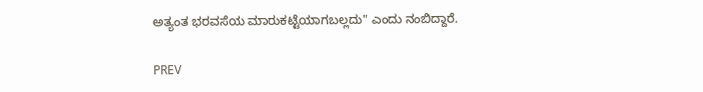ಅತ್ಯಂತ ಭರವಸೆಯ ಮಾರುಕಟ್ಟೆಯಾಗಬಲ್ಲದು" ಎಂದು ನಂಬಿದ್ದಾರೆ.

PREV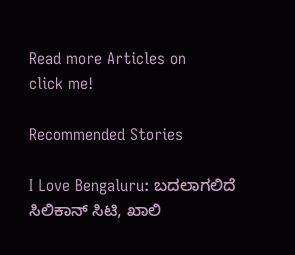Read more Articles on
click me!

Recommended Stories

I Love Bengaluru: ಬದಲಾಗಲಿದೆ ಸಿಲಿಕಾನ್ ಸಿಟಿ, ಖಾಲಿ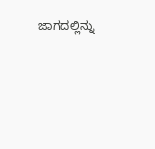ಜಾಗದಲ್ಲಿನ್ನು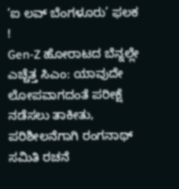‘ಐ ಲವ್‌ ಬೆಂಗಳೂರು’ ಫಲಕ !
Gen-Z ಹೋರಾಟದ ಬೆನ್ನಲ್ಲೇ ಎಚ್ಚೆತ್ತ ಸಿಎಂ: ಯಾವುದೇ ಲೋಪವಾಗದಂತೆ ಪರೀಕ್ಷೆ ನಡೆಸಲು ತಾಕೀತು, ಪರಿಶೀಲನೆಗಾಗಿ ರಂಗನಾಥ್‌ ಸಮಿತಿ ರಚನೆ